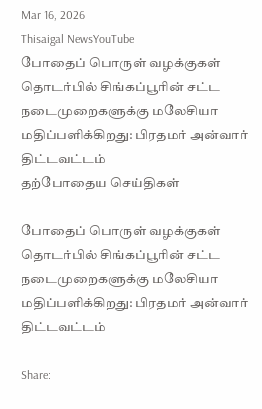Mar 16, 2026
Thisaigal NewsYouTube
போதைப் பொருள் வழக்குகள் தொடர்பில் சிங்கப்பூரின் சட்ட நடைமுறைகளுக்கு மலேசியா மதிப்பளிக்கிறது: பிரதமர் அன்வார் திட்டவட்டம்
தற்போதைய செய்திகள்

போதைப் பொருள் வழக்குகள் தொடர்பில் சிங்கப்பூரின் சட்ட நடைமுறைகளுக்கு மலேசியா மதிப்பளிக்கிறது: பிரதமர் அன்வார் திட்டவட்டம்

Share: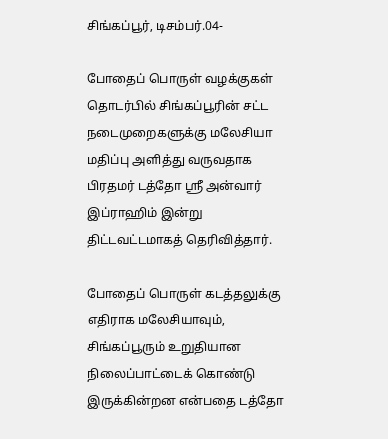சிங்கப்பூர், டிசம்பர்.04-

போதைப் பொருள் வழக்குகள் தொடர்பில் சிங்கப்பூரின் சட்ட நடைமுறைகளுக்கு மலேசியா மதிப்பு அளித்து வருவதாக பிரதமர் டத்தோ ஶ்ரீ அன்வார் இப்ராஹிம் இன்று திட்டவட்டமாகத் தெரிவித்தார்.

போதைப் பொருள் கடத்தலுக்கு எதிராக மலேசியாவும், சிங்கப்பூரும் உறுதியான நிலைப்பாட்டைக் கொண்டு இருக்கின்றன என்பதை டத்தோ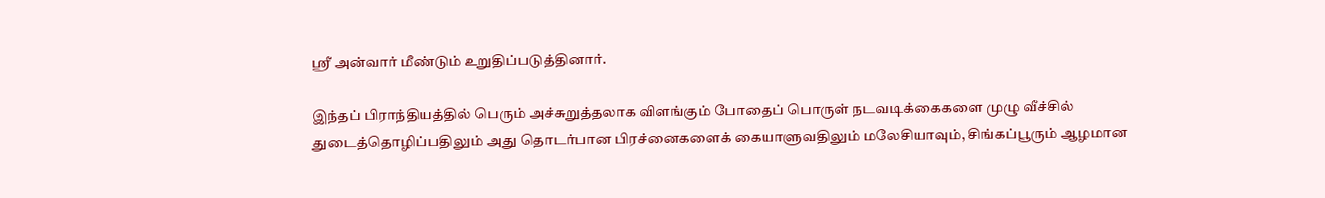ஶ்ரீ அன்வார் மீண்டும் உறுதிப்படுத்தினார்.

இந்தப் பிராந்தியத்தில் பெரும் அச்சுறுத்தலாக விளங்கும் போதைப் பொருள் நடவடிக்கைகளை முழு வீச்சில் துடைத்தொழிப்பதிலும் அது தொடர்பான பிரச்னைகளைக் கையாளுவதிலும் மலேசியாவும், சிங்கப்பூரும் ஆழமான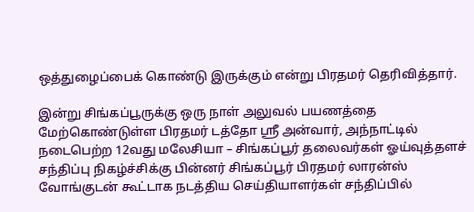ஒத்துழைப்பைக் கொண்டு இருக்கும் என்று பிரதமர் தெரிவித்தார்.

இன்று சிங்கப்பூருக்கு ஒரு நாள் அலுவல் பயணத்தை மேற்கொண்டுள்ள பிரதமர் டத்தோ ஶ்ரீ அன்வார், அந்நாட்டில் நடைபெற்ற 12வது மலேசியா – சிங்கப்பூர் தலைவர்கள் ஓய்வுத்தளச் சந்திப்பு நிகழ்ச்சிக்கு பின்னர் சிங்கப்பூர் பிரதமர் லாரன்ஸ் வோங்குடன் கூட்டாக நடத்திய செய்தியாளர்கள் சந்திப்பில்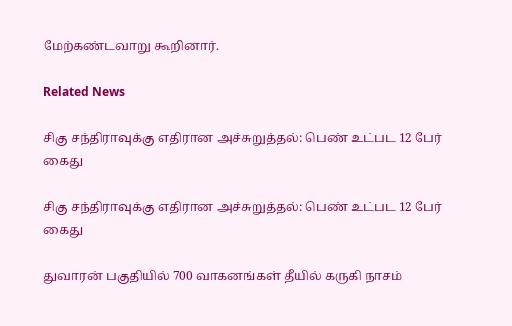மேற்கண்டவாறு கூறினார்.

Related News

சிகு சந்திராவுக்கு எதிரான அச்சுறுத்தல்: பெண் உட்பட 12 பேர் கைது

சிகு சந்திராவுக்கு எதிரான அச்சுறுத்தல்: பெண் உட்பட 12 பேர் கைது

துவாரன் பகுதியில் 700 வாகனங்கள் தீயில் கருகி நாசம்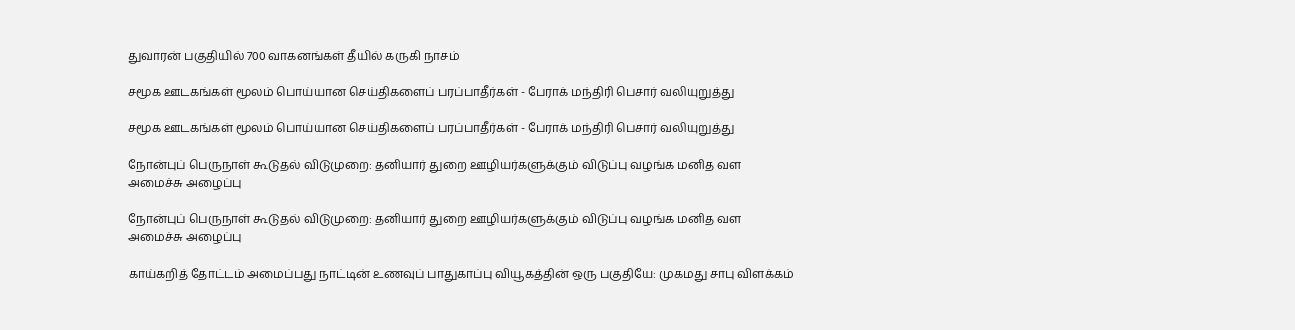துவாரன் பகுதியில் 700 வாகனங்கள் தீயில் கருகி நாசம்

சமூக ஊடகங்கள் மூலம் பொய்யான செய்திகளைப் பரப்பாதீர்கள் - பேராக் மந்திரி பெசார் வலியுறுத்து

சமூக ஊடகங்கள் மூலம் பொய்யான செய்திகளைப் பரப்பாதீர்கள் - பேராக் மந்திரி பெசார் வலியுறுத்து

நோன்புப் பெருநாள் கூடுதல் விடுமுறை: தனியார் துறை ஊழியர்களுக்கும் விடுப்பு வழங்க மனித வள அமைச்சு அழைப்பு

நோன்புப் பெருநாள் கூடுதல் விடுமுறை: தனியார் துறை ஊழியர்களுக்கும் விடுப்பு வழங்க மனித வள அமைச்சு அழைப்பு

காய்கறித் தோட்டம் அமைப்பது நாட்டின் உணவுப் பாதுகாப்பு வியூகத்தின் ஒரு பகுதியே: முகமது சாபு விளக்கம்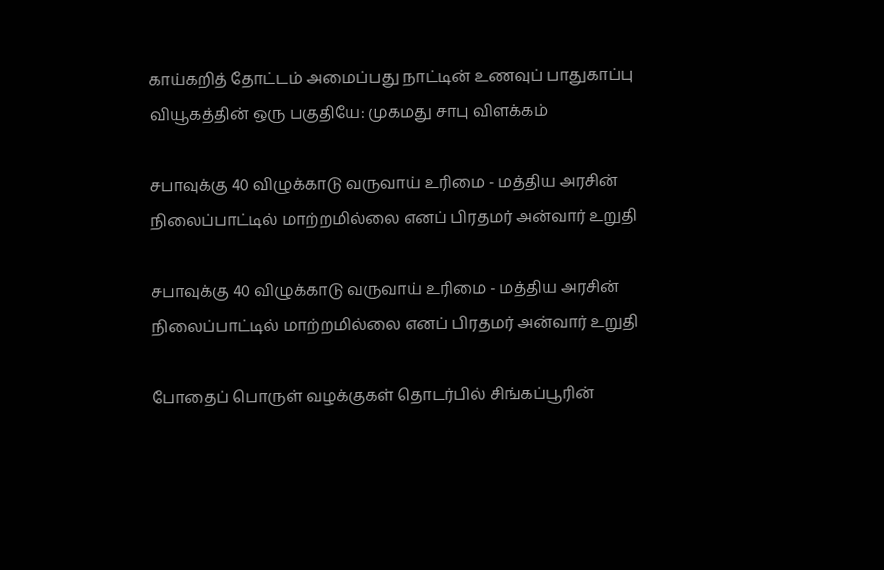காய்கறித் தோட்டம் அமைப்பது நாட்டின் உணவுப் பாதுகாப்பு வியூகத்தின் ஒரு பகுதியே: முகமது சாபு விளக்கம்

சபாவுக்கு 40 விழுக்காடு வருவாய் உரிமை - மத்திய அரசின் நிலைப்பாட்டில் மாற்றமில்லை எனப் பிரதமர் அன்வார் உறுதி

சபாவுக்கு 40 விழுக்காடு வருவாய் உரிமை - மத்திய அரசின் நிலைப்பாட்டில் மாற்றமில்லை எனப் பிரதமர் அன்வார் உறுதி

போதைப் பொருள் வழக்குகள் தொடர்பில் சிங்கப்பூரின்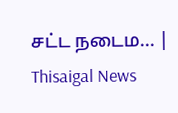சட்ட நடைம... | Thisaigal News